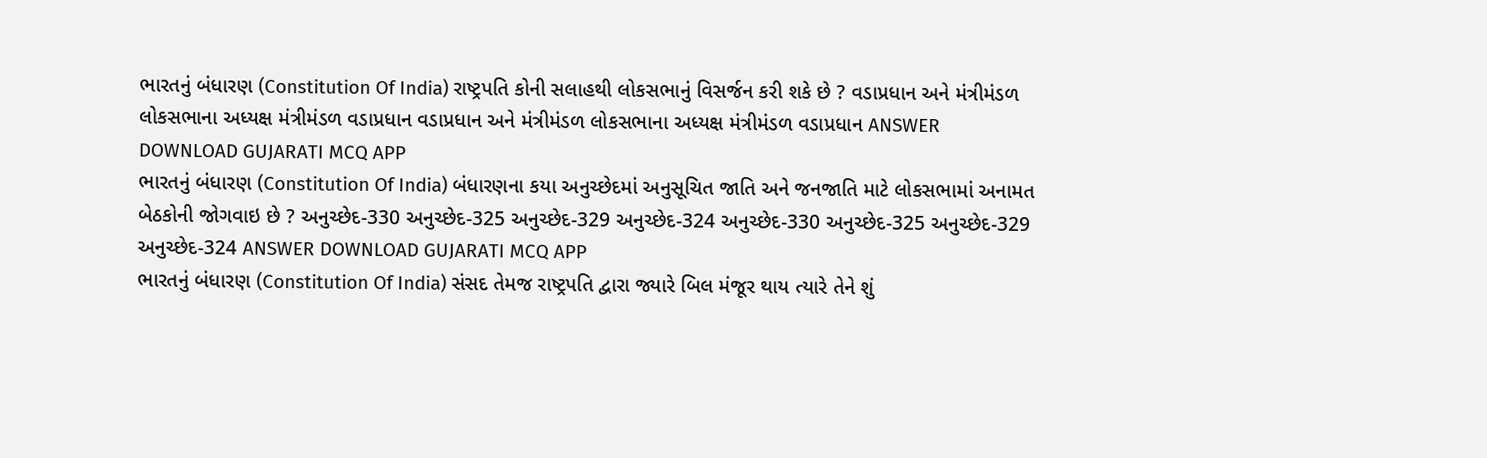ભારતનું બંધારણ (Constitution Of India) રાષ્ટ્રપતિ કોની સલાહથી લોકસભાનું વિસર્જન કરી શકે છે ? વડાપ્રધાન અને મંત્રીમંડળ લોકસભાના અધ્યક્ષ મંત્રીમંડળ વડાપ્રધાન વડાપ્રધાન અને મંત્રીમંડળ લોકસભાના અધ્યક્ષ મંત્રીમંડળ વડાપ્રધાન ANSWER DOWNLOAD GUJARATI MCQ APP
ભારતનું બંધારણ (Constitution Of India) બંધારણના કયા અનુચ્છેદમાં અનુસૂચિત જાતિ અને જનજાતિ માટે લોકસભામાં અનામત બેઠકોની જોગવાઇ છે ? અનુચ્છેદ-330 અનુચ્છેદ-325 અનુચ્છેદ-329 અનુચ્છેદ-324 અનુચ્છેદ-330 અનુચ્છેદ-325 અનુચ્છેદ-329 અનુચ્છેદ-324 ANSWER DOWNLOAD GUJARATI MCQ APP
ભારતનું બંધારણ (Constitution Of India) સંસદ તેમજ રાષ્ટ્રપતિ દ્વારા જ્યારે બિલ મંજૂર થાય ત્યારે તેને શું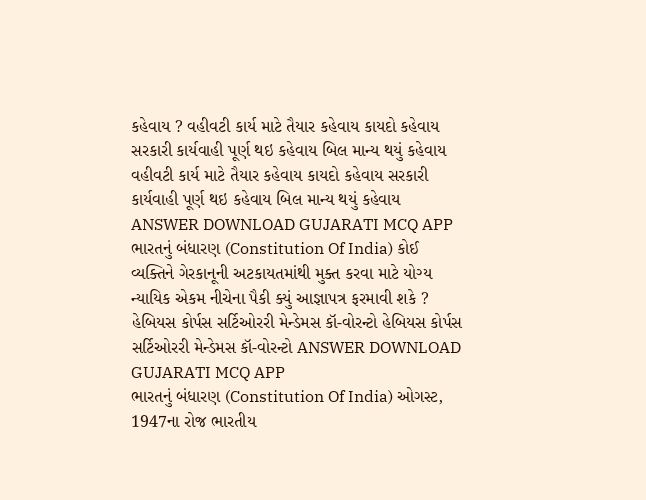કહેવાય ? વહીવટી કાર્ય માટે તૈયાર કહેવાય કાયદો કહેવાય સરકારી કાર્યવાહી પૂર્ણ થઇ કહેવાય બિલ માન્ય થયું કહેવાય વહીવટી કાર્ય માટે તૈયાર કહેવાય કાયદો કહેવાય સરકારી કાર્યવાહી પૂર્ણ થઇ કહેવાય બિલ માન્ય થયું કહેવાય ANSWER DOWNLOAD GUJARATI MCQ APP
ભારતનું બંધારણ (Constitution Of India) કોઈ વ્યક્તિને ગેરકાનૂની અટકાયતમાંથી મુક્ત કરવા માટે યોગ્ય ન્યાયિક એકમ નીચેના પૈકી ક્યું આજ્ઞાપત્ર ફરમાવી શકે ? હેબિયસ કોર્પસ સર્ટિઓરરી મેન્ડેમસ કૉ-વોરન્ટો હેબિયસ કોર્પસ સર્ટિઓરરી મેન્ડેમસ કૉ-વોરન્ટો ANSWER DOWNLOAD GUJARATI MCQ APP
ભારતનું બંધારણ (Constitution Of India) ઓગસ્ટ, 1947ના રોજ ભારતીય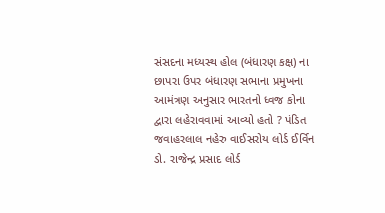સંસદના મધ્યસ્થ હોલ (બંધારણ કક્ષ) ના છાપરા ઉપર બંધારણ સભાના પ્રમુખના આમંત્રણ અનુસાર ભારતનો ધ્વજ કોના દ્વારા લહેરાવવામાં આવ્યો હતો ? પંડિત જવાહરલાલ નહેરુ વાઈસરોય લોર્ડ ઈર્વિન ડો. રાજેન્દ્ર પ્રસાદ લોર્ડ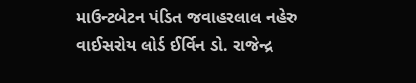માઉન્ટબેટન પંડિત જવાહરલાલ નહેરુ વાઈસરોય લોર્ડ ઈર્વિન ડો. રાજેન્દ્ર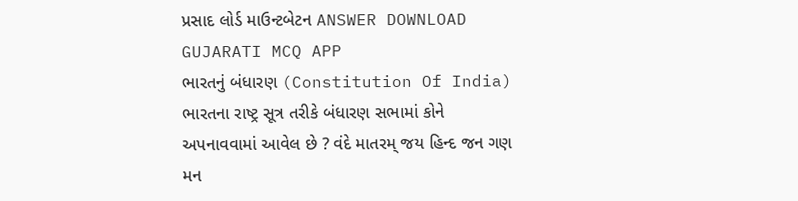પ્રસાદ લોર્ડ માઉન્ટબેટન ANSWER DOWNLOAD GUJARATI MCQ APP
ભારતનું બંધારણ (Constitution Of India) ભારતના રાષ્ટ્ર સૂત્ર તરીકે બંધારણ સભામાં કોને અપનાવવામાં આવેલ છે ? વંદે માતરમ્ જય હિન્દ જન ગણ મન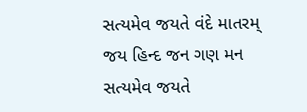સત્યમેવ જયતે વંદે માતરમ્ જય હિન્દ જન ગણ મન સત્યમેવ જયતે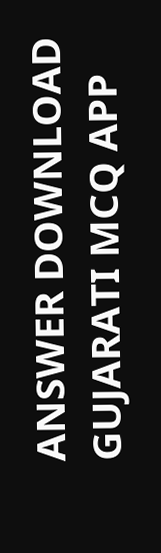ANSWER DOWNLOAD GUJARATI MCQ APP